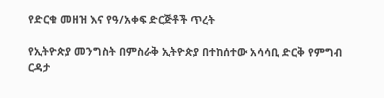የድርቁ መዘዝ እና የዓ/አቀፍ ድርጅቶች ጥረት

የኢትዮጵያ መንግስት በምስራቅ ኢትዮጵያ በተከሰተው አሳሳቢ ድርቅ የምግብ ርዳታ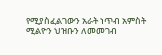የሚያስፈልገውን አራት ነጥብ አምስት ሚልዮን ህዝቡን ለመመገብ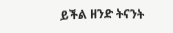ይችል ዘንድ ትናንት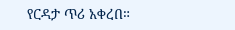የርዳታ ጥሪ አቀረበ።